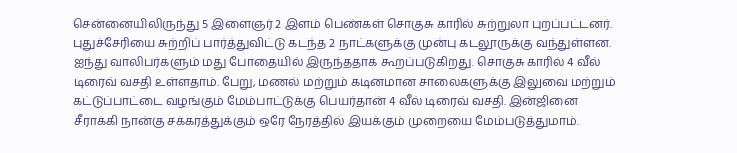சென்னையிலிருந்து 5 இளைஞர் 2 இளம் பெண்கள் சொகுசு காரில் சுற்றுலா புறப்பட்டனர். புதுச்சேரியை சுற்றிப் பார்த்துவிட்டு கடந்த 2 நாட்களுக்கு முன்பு கடலூருக்கு வந்துள்ளன. ஐந்து வாலிபர்களும் மது போதையில் இருந்ததாக கூறப்படுகிறது. சொகுசு காரில் 4 வீல் டிரைவ் வசதி உள்ளதாம். பேறு, மணல் மற்றும் கடினமான சாலைகளுக்கு இலுவை மற்றும் கட்டுப்பாட்டை வழங்கும் மேம்பாட்டுக்கு பெயர்தான் 4 வீல் டிரைவ் வசதி. இன்ஜினை சீராக்கி நான்கு சக்கரத்துக்கும் ஒரே நேரத்தில் இயக்கும் முறையை மேம்படுத்துமாம்.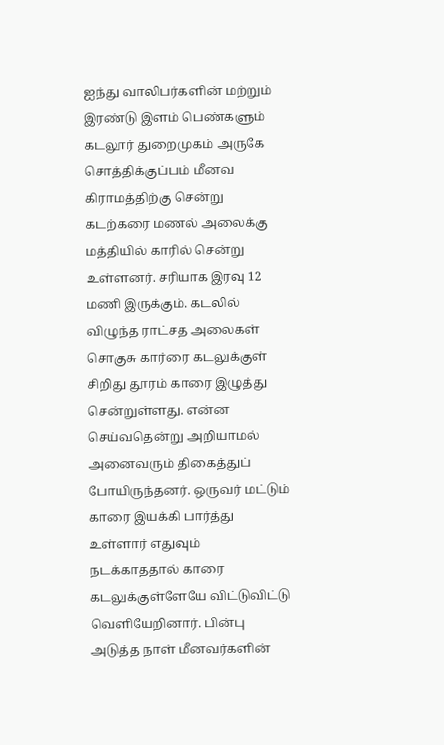ஐந்து வாலிபர்களின் மற்றும் இரண்டு இளம் பெண்களும் கடலூர் துறைமுகம் அருகே சொத்திக்குப்பம் மீனவ கிராமத்திற்கு சென்று கடற்கரை மணல் அலைக்கு மத்தியில் காரில் சென்று உள்ளனர். சரியாக இரவு 12 மணி இருக்கும். கடலில் விழுந்த ராட்சத அலைகள் சொகுசு கார்ரை கடலுக்குள் சிறிது தூரம் காரை இழுத்து சென்றுள்ளது. என்ன செய்வதென்று அறியாமல் அனைவரும் திகைத்துப் போயிருந்தனர். ஒருவர் மட்டும் காரை இயக்கி பார்த்து உள்ளார் எதுவும் நடக்காததால் காரை கடலுக்குள்ளேயே விட்டுவிட்டு வெளியேறினார். பின்பு அடுத்த நாள் மீனவர்களின்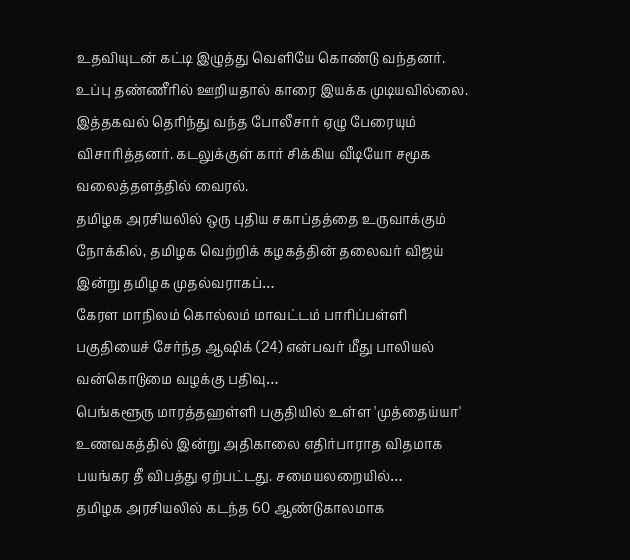உதவியுடன் கட்டி இழுத்து வெளியே கொண்டு வந்தனர். உப்பு தண்ணீரில் ஊறியதால் காரை இயக்க முடியவில்லை. இத்தகவல் தெரிந்து வந்த போலீசார் ஏழு பேரையும் விசாரித்தனர். கடலுக்குள் கார் சிக்கிய வீடியோ சமூக வலைத்தளத்தில் வைரல்.
தமிழக அரசியலில் ஒரு புதிய சகாப்தத்தை உருவாக்கும் நோக்கில், தமிழக வெற்றிக் கழகத்தின் தலைவர் விஜய் இன்று தமிழக முதல்வராகப்…
கேரள மாநிலம் கொல்லம் மாவட்டம் பாரிப்பள்ளி பகுதியைச் சேர்ந்த ஆஷிக் (24) என்பவர் மீது பாலியல் வன்கொடுமை வழக்கு பதிவு…
பெங்களூரு மாரத்தஹள்ளி பகுதியில் உள்ள 'முத்தைய்யா' உணவகத்தில் இன்று அதிகாலை எதிர்பாராத விதமாக பயங்கர தீ விபத்து ஏற்பட்டது. சமையலறையில்…
தமிழக அரசியலில் கடந்த 60 ஆண்டுகாலமாக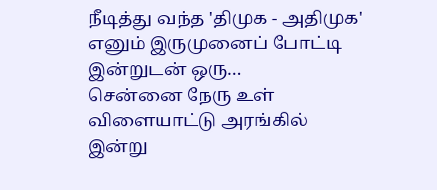நீடித்து வந்த 'திமுக - அதிமுக' எனும் இருமுனைப் போட்டி இன்றுடன் ஒரு…
சென்னை நேரு உள் விளையாட்டு அரங்கில் இன்று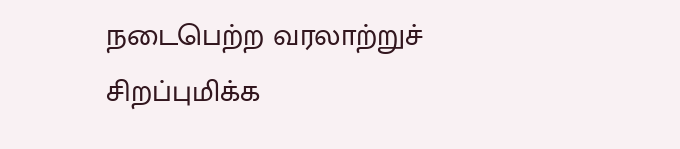நடைபெற்ற வரலாற்றுச் சிறப்புமிக்க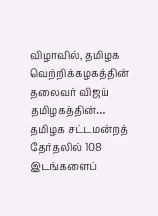விழாவில், தமிழக வெற்றிக்கழகத்தின் தலைவர் விஜய் தமிழகத்தின்…
தமிழக சட்டமன்றத் தேர்தலில் 108 இடங்களைப்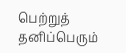பெற்றுத் தனிப்பெரும்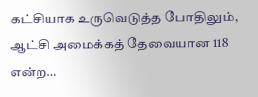கட்சியாக உருவெடுத்த போதிலும், ஆட்சி அமைக்கத் தேவையான 118 என்ற…